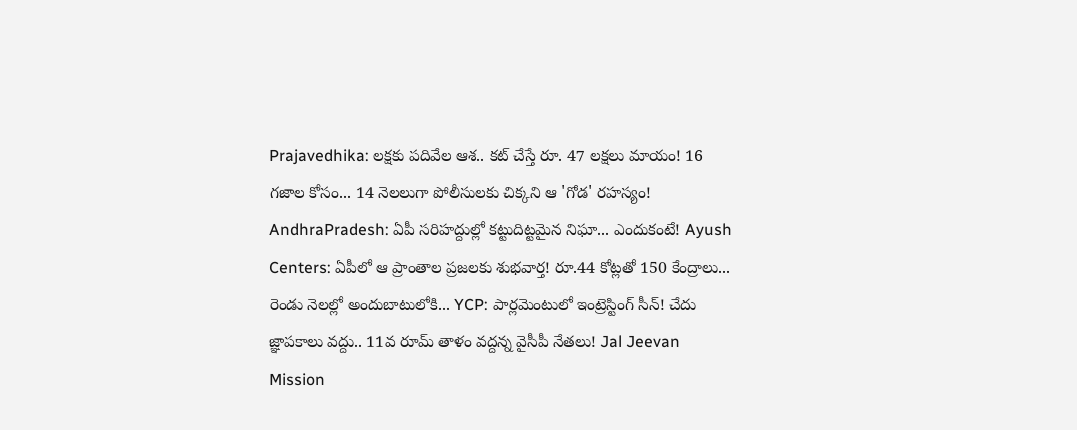Prajavedhika: లక్షకు పదివేల ఆశ.. కట్ చేస్తే రూ. 47 లక్షలు మాయం! 16 గజాల కోసం... 14 నెలలుగా పోలీసులకు చిక్కని ఆ 'గోడ' రహస్యం! AndhraPradesh: ఏపీ సరిహద్దుల్లో కట్టుదిట్టమైన నిఘా... ఎందుకంటే! Ayush Centers: ఏపీలో ఆ ప్రాంతాల ప్రజలకు శుభవార్త! రూ.44 కోట్లతో 150 కేంద్రాలు... రెండు నెలల్లో అందుబాటులోకి... YCP: పార్లమెంటులో ఇంట్రెస్టింగ్ సీన్! చేదు జ్ఞాపకాలు వద్దు.. 11వ రూమ్ తాళం వద్దన్న వైసీపీ నేతలు! Jal Jeevan Mission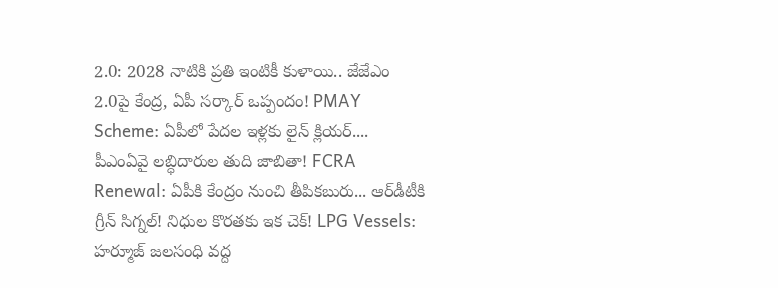2.0: 2028 నాటికి ప్రతి ఇంటికీ కుళాయి.. జేజేఎం 2.0పై కేంద్ర, ఏపీ సర్కార్ ఒప్పందం! PMAY Scheme: ఏపీలో పేదల ఇళ్లకు లైన్ క్లియర్.... పీఎంఏవై లబ్ధిదారుల తుది జాబితా! FCRA Renewal: ఏపీకి కేంద్రం నుంచి తీపికబురు... ఆర్‌డీటీకి గ్రీన్ సిగ్నల్! నిధుల కొరతకు ఇక చెక్! LPG Vessels: హర్మూజ్ జలసంధి వద్ద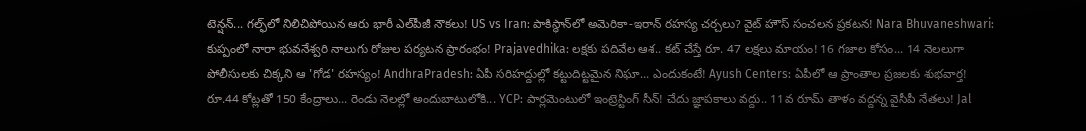టెన్షన్... గల్ఫ్‌లో నిలిచిపోయిన ఆరు భారీ ఎల్‌పీజీ నౌకలు! US vs Iran: పాకిస్థాన్‌లో అమెరికా-ఇరాన్ రహస్య చర్చలు? వైట్ హౌస్ సంచలన ప్రకటన! Nara Bhuvaneshwari: కుప్పంలో నారా భువనేశ్వరి నాలుగు రోజుల పర్యటన ప్రారంభం! Prajavedhika: లక్షకు పదివేల ఆశ.. కట్ చేస్తే రూ. 47 లక్షలు మాయం! 16 గజాల కోసం... 14 నెలలుగా పోలీసులకు చిక్కని ఆ 'గోడ' రహస్యం! AndhraPradesh: ఏపీ సరిహద్దుల్లో కట్టుదిట్టమైన నిఘా... ఎందుకంటే! Ayush Centers: ఏపీలో ఆ ప్రాంతాల ప్రజలకు శుభవార్త! రూ.44 కోట్లతో 150 కేంద్రాలు... రెండు నెలల్లో అందుబాటులోకి... YCP: పార్లమెంటులో ఇంట్రెస్టింగ్ సీన్! చేదు జ్ఞాపకాలు వద్దు.. 11వ రూమ్ తాళం వద్దన్న వైసీపీ నేతలు! Jal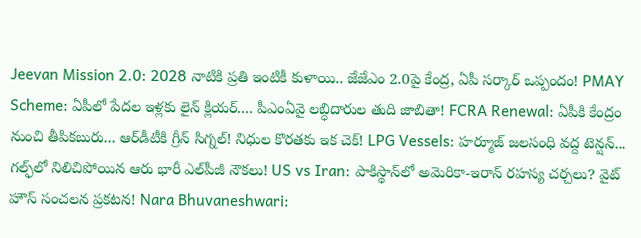Jeevan Mission 2.0: 2028 నాటికి ప్రతి ఇంటికీ కుళాయి.. జేజేఎం 2.0పై కేంద్ర, ఏపీ సర్కార్ ఒప్పందం! PMAY Scheme: ఏపీలో పేదల ఇళ్లకు లైన్ క్లియర్.... పీఎంఏవై లబ్ధిదారుల తుది జాబితా! FCRA Renewal: ఏపీకి కేంద్రం నుంచి తీపికబురు... ఆర్‌డీటీకి గ్రీన్ సిగ్నల్! నిధుల కొరతకు ఇక చెక్! LPG Vessels: హర్మూజ్ జలసంధి వద్ద టెన్షన్... గల్ఫ్‌లో నిలిచిపోయిన ఆరు భారీ ఎల్‌పీజీ నౌకలు! US vs Iran: పాకిస్థాన్‌లో అమెరికా-ఇరాన్ రహస్య చర్చలు? వైట్ హౌస్ సంచలన ప్రకటన! Nara Bhuvaneshwari: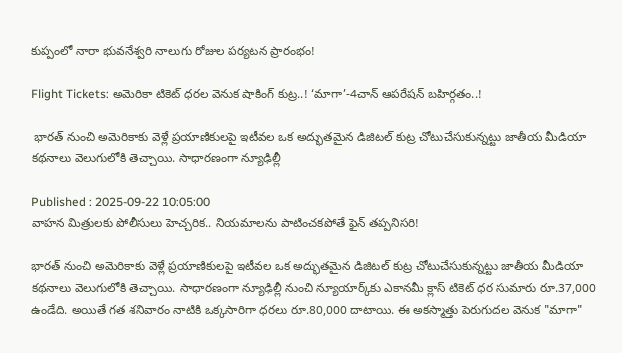కుప్పంలో నారా భువనేశ్వరి నాలుగు రోజుల పర్యటన ప్రారంభం!

Flight Tickets: అమెరికా టికెట్ ధరల వెనుక షాకింగ్ కుట్ర..! ‘మాగా’-4చాన్ ఆపరేషన్ బహిర్గతం..!

 భారత్ నుంచి అమెరికాకు వెళ్లే ప్రయాణికులపై ఇటీవల ఒక అద్భుతమైన డిజిటల్ కుట్ర చోటుచేసుకున్నట్టు జాతీయ మీడియా కథనాలు వెలుగులోకి తెచ్చాయి. సాధారణంగా న్యూఢిల్లీ

Published : 2025-09-22 10:05:00
వాహన మిత్రులకు పోలీసులు హెచ్చరిక.. నియమాలను పాటించకపోతే ఫైన్ తప్పనిసరి!

భారత్ నుంచి అమెరికాకు వెళ్లే ప్రయాణికులపై ఇటీవల ఒక అద్భుతమైన డిజిటల్ కుట్ర చోటుచేసుకున్నట్టు జాతీయ మీడియా కథనాలు వెలుగులోకి తెచ్చాయి. సాధారణంగా న్యూఢిల్లీ నుంచి న్యూయార్క్‌కు ఎకానమీ క్లాస్ టికెట్ ధర సుమారు రూ.37,000 ఉండేది. అయితే గత శనివారం నాటికి ఒక్కసారిగా ధరలు రూ.80,000 దాటాయి. ఈ అకస్మాత్తు పెరుగుదల వెనుక "మాగా"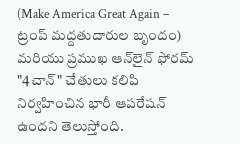(Make America Great Again – ట్రంప్ మద్దతుదారుల బృందం) మరియు ప్రముఖ ఆన్‌లైన్ ఫోరమ్ "4చాన్" చేతులు కలిపి నిర్వహించిన భారీ ఆపరేషన్ ఉందని తెలుస్తోంది.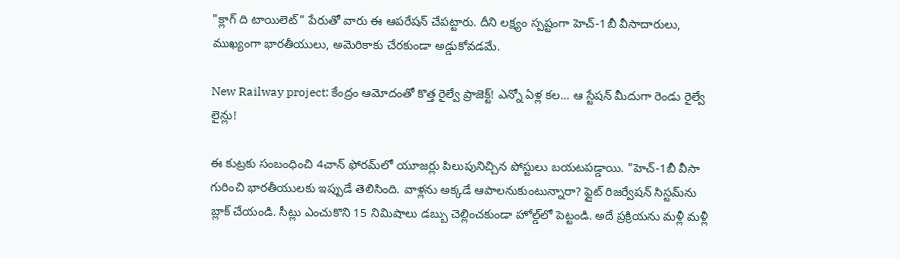"క్లాగ్ ది టాయిలెట్" పేరుతో వారు ఈ ఆపరేషన్ చేపట్టారు. దీని లక్ష్యం స్పష్టంగా హెచ్-1బీ వీసాదారులు, ముఖ్యంగా భారతీయులు, అమెరికాకు చేరకుండా అడ్డుకోవడమే.

New Railway project: కేంద్రం ఆమోదంతో కొత్త రైల్వే ప్రాజెక్ట్! ఎన్నో ఏళ్ల కల... ఆ స్టేషన్ మీదుగా రెండు రైల్వే లైన్లు!

ఈ కుట్రకు సంబంధించి 4చాన్ ఫోరమ్‌లో యూజర్లు పిలుపునిచ్చిన పోస్టులు బయటపడ్డాయి. "హెచ్-1బీ వీసా గురించి భారతీయులకు ఇప్పుడే తెలిసింది. వాళ్లను అక్కడే ఆపాలనుకుంటున్నారా? ఫ్లైట్ రిజర్వేషన్ సిస్టమ్‌ను బ్లాక్ చేయండి. సీట్లు ఎంచుకొని 15 నిమిషాలు డబ్బు చెల్లించకుండా హోల్డ్‌లో పెట్టండి. అదే ప్రక్రియను మళ్లీ మళ్లీ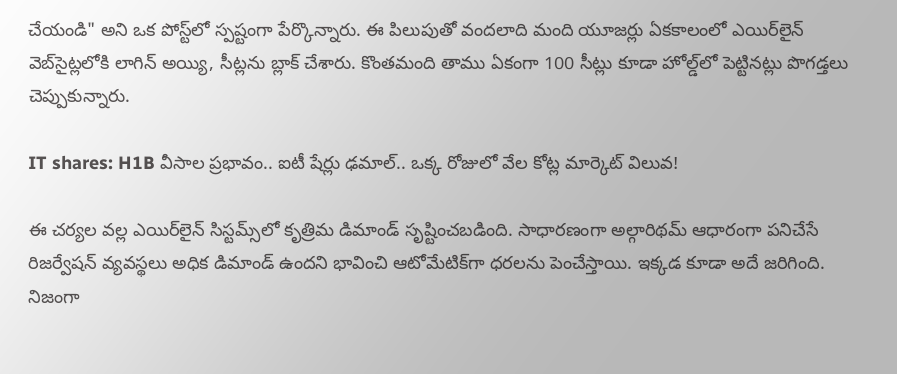చేయండి" అని ఒక పోస్ట్‌లో స్పష్టంగా పేర్కొన్నారు. ఈ పిలుపుతో వందలాది మంది యూజర్లు ఏకకాలంలో ఎయిర్‌లైన్ వెబ్‌సైట్లలోకి లాగిన్ అయ్యి, సీట్లను బ్లాక్ చేశారు. కొంతమంది తాము ఏకంగా 100 సీట్లు కూడా హోల్డ్‌లో పెట్టినట్లు పొగడ్తలు చెప్పుకున్నారు.

IT shares: H1B వీసాల ప్రభావం.. ఐటీ షేర్లు ఢమాల్.. ఒక్క రోజులో వేల కోట్ల మార్కెట్ విలువ!

ఈ చర్యల వల్ల ఎయిర్‌లైన్ సిస్టమ్స్‌లో కృత్రిమ డిమాండ్ సృష్టించబడింది. సాధారణంగా అల్గారిథమ్ ఆధారంగా పనిచేసే రిజర్వేషన్ వ్యవస్థలు అధిక డిమాండ్ ఉందని భావించి ఆటోమేటిక్‌గా ధరలను పెంచేస్తాయి. ఇక్కడ కూడా అదే జరిగింది. నిజంగా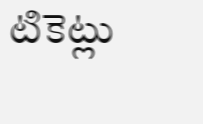టికెట్లు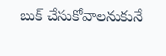బుక్ చేసుకోవాలనుకునే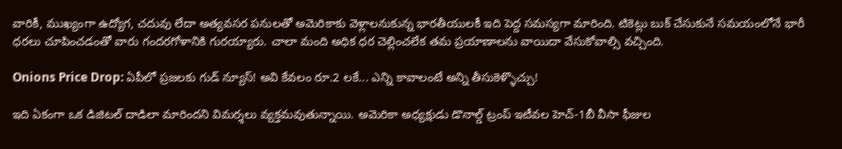వారికీ, ముఖ్యంగా ఉద్యోగ, చదువు లేదా అత్యవసర పనులతో అమెరికాకు వెళ్లాలనుకున్న భారతీయులకీ ఇది పెద్ద సమస్యగా మారింది. టికెట్లు బుక్ చేసుకునే సమయంలోనే భారీ ధరలు చూపించడంతో వారు గందరగోళానికి గురయ్యారు. చాలా మంది అధిక ధర చెల్లించలేక తమ ప్రయాణాలను వాయిదా వేసుకోవాల్సి వచ్చింది.

Onions Price Drop: ఏపీలో ప్రజలకు గుడ్ న్యూస్! అవి కేవలం రూ.2 లకే... ఎన్ని కావాలంటే అన్ని తీసుకెళ్ళొచ్చు!

ఇది ఏకంగా ఒక డిజిటల్ దాడిలా మారిందని విమర్శలు వ్యక్తమవుతున్నాయి. అమెరికా అధ్యక్షుడు డొనాల్డ్ ట్రంప్ ఇటీవల హెచ్-1బీ వీసా ఫీజుల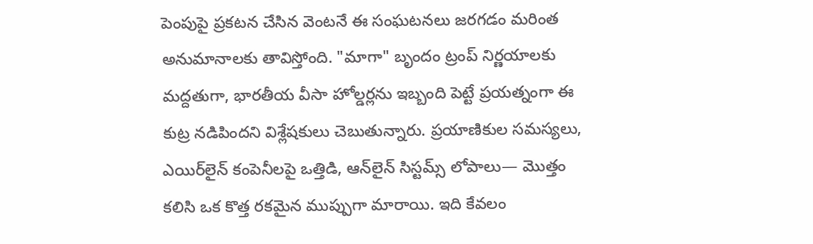పెంపుపై ప్రకటన చేసిన వెంటనే ఈ సంఘటనలు జరగడం మరింత అనుమానాలకు తావిస్తోంది. "మాగా" బృందం ట్రంప్ నిర్ణయాలకు మద్దతుగా, భారతీయ వీసా హోల్డర్లను ఇబ్బంది పెట్టే ప్రయత్నంగా ఈ కుట్ర నడిపిందని విశ్లేషకులు చెబుతున్నారు. ప్రయాణికుల సమస్యలు, ఎయిర్‌లైన్ కంపెనీలపై ఒత్తిడి, ఆన్‌లైన్ సిస్టమ్స్ లోపాలు— మొత్తం కలిసి ఒక కొత్త రకమైన ముప్పుగా మారాయి. ఇది కేవలం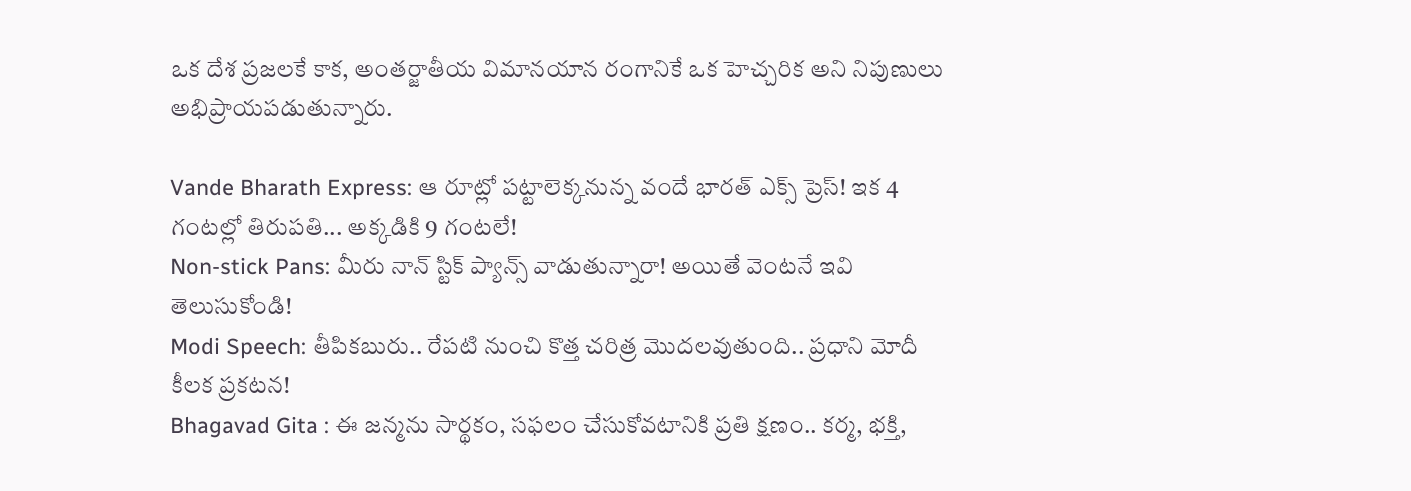ఒక దేశ ప్రజలకే కాక, అంతర్జాతీయ విమానయాన రంగానికే ఒక హెచ్చరిక అని నిపుణులు అభిప్రాయపడుతున్నారు.

Vande Bharath Express: ఆ రూట్లో పట్టాలెక్కనున్న వందే భారత్ ఎక్స్ ప్రెస్! ఇక 4 గంటల్లో తిరుపతి... అక్కడికి 9 గంటలే!
Non-stick Pans: మీరు నాన్ స్టిక్ ప్యాన్స్ వాడుతున్నారా! అయితే వెంటనే ఇవి తెలుసుకోండి!
Modi Speech: తీపికబురు.. రేపటి నుంచి కొత్త చరిత్ర మొదలవుతుంది.. ప్రధాని మోదీ కీలక ప్రకటన!
Bhagavad Gita : ఈ జన్మను సార్థకం, సఫలం చేసుకోవటానికి ప్రతి క్షణం.. కర్మ, భక్తి,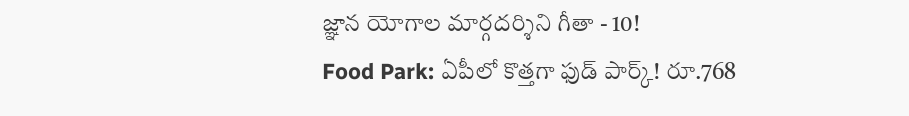జ్ఞాన యోగాల మార్గదర్శిని గీతా - 10!
Food Park: ఏపీలో కొత్తగా ఫుడ్ పార్క్! రూ.768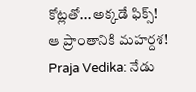కోట్లతో...అక్కడే ఫిక్స్! ఆ ప్రాంతానికి మహర్దశ!
Praja Vedika: నేడు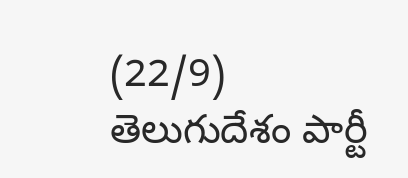(22/9) తెలుగుదేశం పార్టీ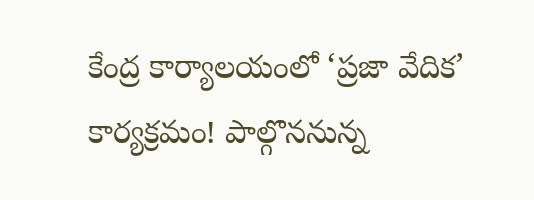కేంద్ర కార్యాలయంలో ‘ప్రజా వేదిక’ కార్యక్రమం! పాల్గొననున్న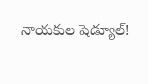నాయకుల షెడ్యూల్!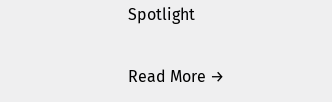Spotlight

Read More →